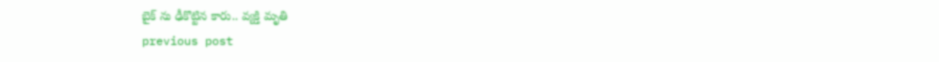బైక్ ను ఢీకొట్టిన కారు.. వ్యక్తి మృతి
previous post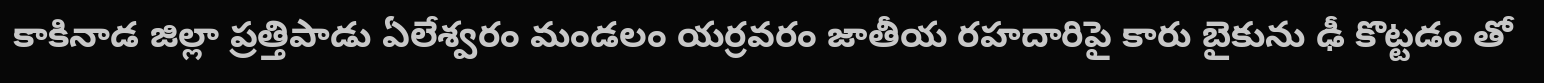కాకినాడ జిల్లా ప్రత్తిపాడు ఏలేశ్వరం మండలం యర్రవరం జాతీయ రహదారిపై కారు బైకును ఢీ కొట్టడం తో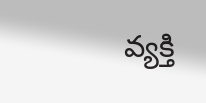వ్యక్తి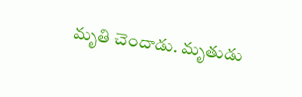మృతి చెందాడు. మృతుడు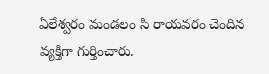ఏలేశ్వరం మండలం సి రాయవరం చెందిన వ్యక్తిగా గుర్తించారు.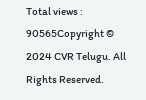Total views : 90565Copyright © 2024 CVR Telugu. All Rights Reserved.